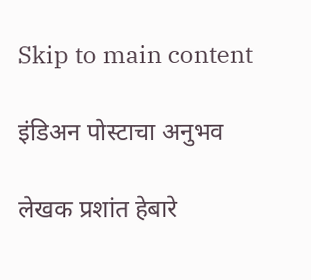Skip to main content

इंडिअन पोस्टाचा अनुभव

लेखक प्रशांत हेबारे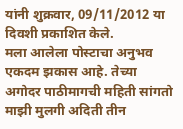यांनी शुक्रवार, 09/11/2012 या दिवशी प्रकाशित केले.
मला आलेला पोस्टाचा अनुभव एकदम झकास आहे. तेच्या अगोदर पाठीमागची महिती सांगतो माझी मुलगी अदिती तीन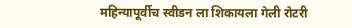महिन्यापूर्वीच स्वीडन ला शिकायला गेली रोटरी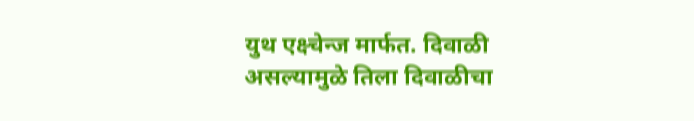युथ एक्ष्चेन्ज मार्फत. दिवाळी असल्यामुळे तिला दिवाळीचा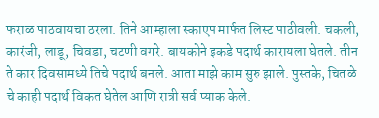फराळ पाठवायचा ठरला. तिने आम्हाला स्काएप मार्फत लिस्ट पाठीवली. चकली, कारंजी, लाडू, चिवडा, चटणी वगरे. बायकोने इकडे पदार्थ कारायला घेतले. तीन ते कार दिवसामध्ये तिचे पदार्थ बनले. आता माझे काम सुरु झाले. पुस्तके, चितळे चे काही पदार्थ विकत घेतेल आणि रात्री सर्व प्याक केले.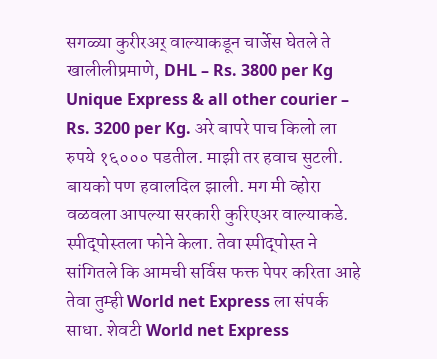सगळ्या कुरीरअर् वाल्याकडून चार्जेस घेतले ते खालीलीप्रमाणे, DHL – Rs. 3800 per Kg Unique Express & all other courier – Rs. 3200 per Kg. अरे बापरे पाच किलो ला रुपये १६००० पडतील. माझी तर हवाच सुटली. बायको पण हवालदिल झाली. मग मी व्होरा वळवला आपल्या सरकारी कुरिएअर वाल्याकडे. स्पीद्पोस्तला फोने केला. तेवा स्पीद्पोस्त ने सांगितले कि आमची सर्विस फक्त पेपर करिता आहे तेवा तुम्ही World net Express ला संपर्क साधा. शेवटी World net Express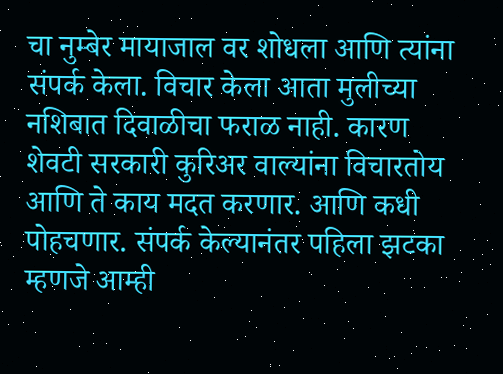चा नुम्बेर मायाजाल वर शोधला आणि त्यांना संपर्क केला. विचार केला आता मुलीच्या नशिबात दिवाळीचा फराळ नाही. कारण शेवटी सरकारी कुरिअर वाल्यांना विचारतोय आणि ते काय मदत करणार. आणि कधी पोहचणार. संपर्क केल्यानंतर पहिला झटका म्हणजे आम्ही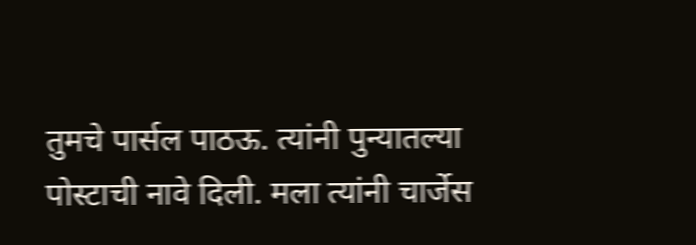तुमचे पार्सल पाठऊ. त्यांनी पुन्यातल्या पोस्टाची नावे दिली. मला त्यांनी चार्जेस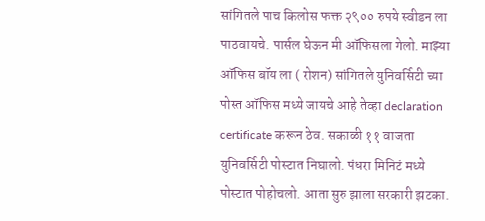सांगितले पाच किलोस फक्त २९०० रुपये स्वीडन ला पाठवायचे. पार्सल घेऊन मी ऑफिसला गेलो. माझ्या ऑफिस बॉय ला ( रोशन) सांगितले युनिवर्सिटी च्या पोस्त ऑफिस मध्ये जायचे आहे तेव्हा declaration certificate करून ठेव. सकाळी ११ वाजता युनिवर्सिटी पोस्टात निघालो. पंधरा मिनिटं मध्ये पोस्टात पोहोचलो. आता सुरु झाला सरकारी झटका.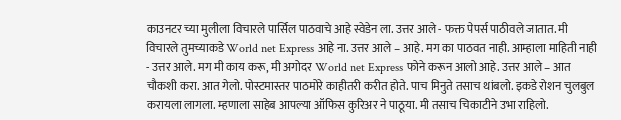काउनटर च्या मुलीला विचारले पार्सिल पाठवाचे आहे स्वेडेन ला. उत्तर आले - फक्त पेपर्स पाठीवले जातात. मी विचारले तुमच्याकडे World net Express आहे ना. उत्तर आले – आहे. मग का पाठवत नाही. आम्हाला माहिती नाही - उत्तर आले. मग मी काय करू, मी अगोदर World net Express फोने करून आलो आहे. उत्तर आले – आत चौकशी करा. आत गेलो. पोस्टमास्तर पाठमोरे काहीतरी करीत होते. पाच मिनुते तसाच थांबलो. इकडे रोशन चुलबुल करायला लागला. म्हणाला साहेब आपल्या ऑफिस कुरिअर ने पाठूया. मी तसाच चिकाटीने उभा राहिलो.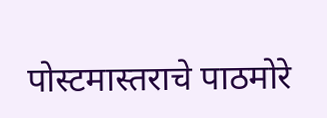पोस्टमास्तराचे पाठमोरे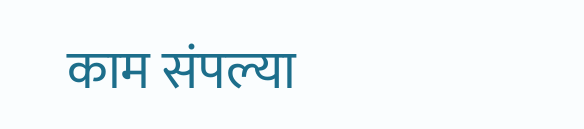काम संपल्या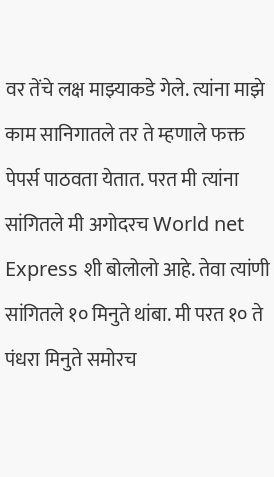वर तेंचे लक्ष माझ्याकडे गेले. त्यांना माझे काम सानिगातले तर ते म्हणाले फक्त पेपर्स पाठवता येतात. परत मी त्यांना सांगितले मी अगोदरच World net Express शी बोलोलो आहे. तेवा त्यांणी सांगितले १० मिनुते थांबा. मी परत १० ते पंधरा मिनुते समोरच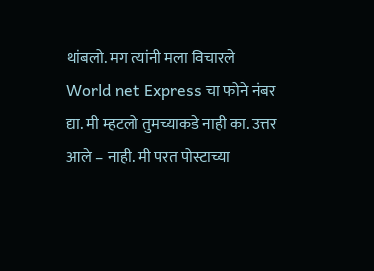थांबलो. मग त्यांनी मला विचारले World net Express चा फोने नंबर द्या. मी म्हटलो तुमच्याकडे नाही का. उत्तर आले – नाही. मी परत पोस्टाच्या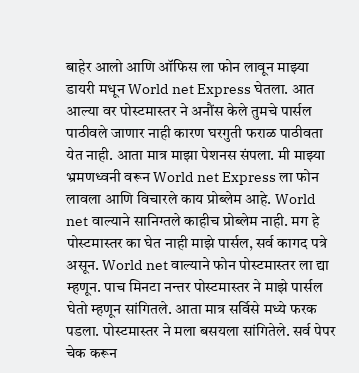बाहेर आलो आणि ऑफिस ला फोन लावून माझ्या डायरी मधून World net Express घेतला. आत आल्या वर पोस्टमास्तर ने अनौंस केले तुमचे पार्सल पाठीवले जाणार नाही कारण घरगुती फराळ पाठीवता येत नाही. आता मात्र माझा पेशनस संपला. मी माझ्या भ्रमणध्वनी वरून World net Express ला फोन लावला आणि विचारले काय प्रोब्लेम आहे. World net वाल्याने सानिग्तले काहीच प्रोब्लेम नाही. मग हे पोस्टमास्तर का घेत नाही माझे पार्सल, सर्व कागद पत्रे असून. World net वाल्याने फोन पोस्टमास्तर ला द्या म्हणून. पाच मिनटा नन्तर पोस्टमास्तर ने माझे पार्सल घेतो म्हणून सांगितले. आता मात्र सर्विसे मध्ये फरक पडला. पोस्टमास्तर ने मला बसयला सांगितेले. सर्व पेपर चेक करून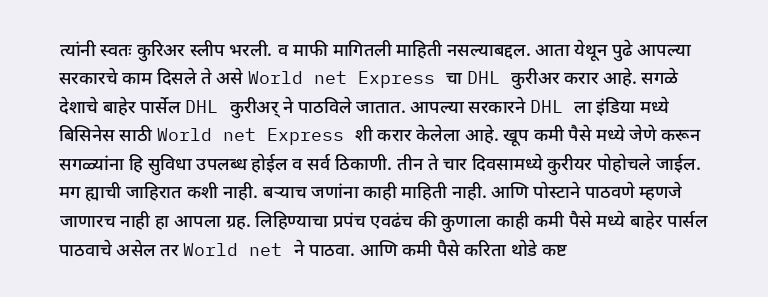त्यांनी स्वतः कुरिअर स्लीप भरली. व माफी मागितली माहिती नसल्याबद्दल. आता येथून पुढे आपल्या सरकारचे काम दिसले ते असे World net Express चा DHL कुरीअर करार आहे. सगळे देशाचे बाहेर पार्सेल DHL कुरीअर् ने पाठविले जातात. आपल्या सरकारने DHL ला इंडिया मध्ये बिसिनेस साठी World net Express शी करार केलेला आहे. खूप कमी पैसे मध्ये जेणे करून सगळ्यांना हि सुविधा उपलब्ध होईल व सर्व ठिकाणी. तीन ते चार दिवसामध्ये कुरीयर पोहोचले जाईल. मग ह्याची जाहिरात कशी नाही. बऱ्याच जणांना काही माहिती नाही. आणि पोस्टाने पाठवणे म्हणजे जाणारच नाही हा आपला ग्रह. लिहिण्याचा प्रपंच एवढंच की कुणाला काही कमी पैसे मध्ये बाहेर पार्सल पाठवाचे असेल तर World net ने पाठवा. आणि कमी पैसे करिता थोडे कष्ट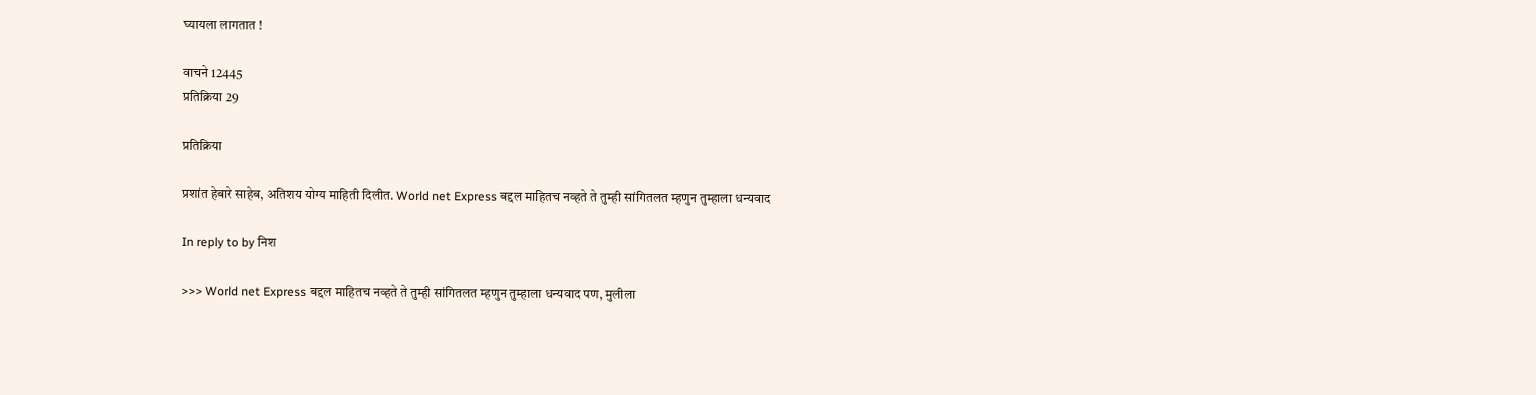घ्यायला लागतात !

वाचने 12445
प्रतिक्रिया 29

प्रतिक्रिया

प्रशा॑त हेबारे साहेब, अतिशय योग्य माहिती दिलीत. World net Express बद्दल माहितच नव्हते ते तुम्ही सांगितलत म्हणुन तुम्हाला धन्यवाद

In reply to by निश

>>> World net Express बद्दल माहितच नव्हते ते तुम्ही सांगितलत म्हणुन तुम्हाला धन्यवाद पण, मुलीला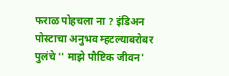फराळ पोहचला ना ? इंडिअन पोस्टाचा अनुभव म्हटल्याबरोबर पुलंचे '' माझे पौष्टिक जीवन'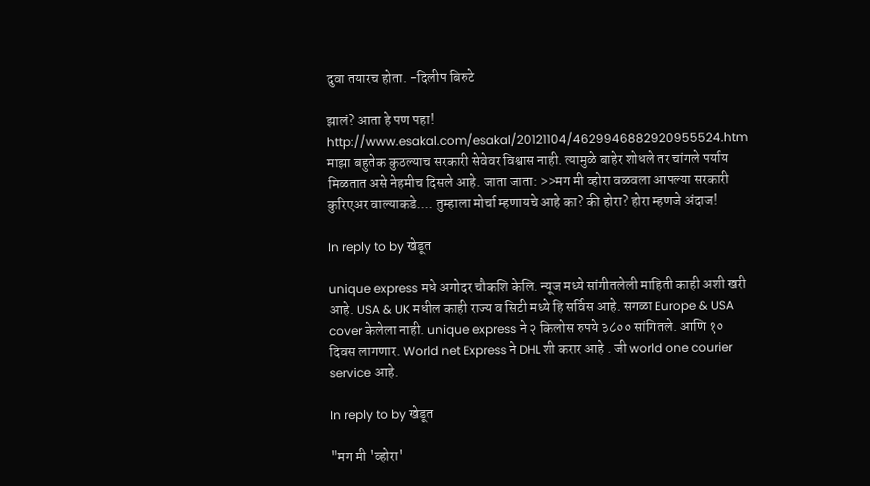दुवा तयारच होता. -दिलीप बिरुटे

झालं? आता हे पण पहा! http://www.esakal.com/esakal/20121104/4629946882920955524.htm माझा बहुतेक कुठल्याच सरकारी सेवेवर विश्वास नाही. त्यामुळे बाहेर शोधले तर चांगले पर्याय मिळतात असे नेहमीच दिसले आहे. जाता जाता: >>मग मी व्होरा वळवला आपल्या सरकारी कुरिएअर वाल्याकडे.... तुम्हाला मोर्चा म्हणायचे आहे का? की होरा? होरा म्हणजे अंदाज!

In reply to by खेडूत

unique express मधे अगोदर चौकशि केलि. न्यूज मध्ये सांगीतलेली माहिती काही अशी खरी आहे. USA & UK मधील काही राज्य व सिटी मध्ये हि सर्विस आहे. सगळा Europe & USA cover केलेला नाही. unique express ने २ किलोस रुपये ३८०० सांगितले. आणि १० दिवस लागणार. World net Express ने DHL शी करार आहे . जी world one courier service आहे.

In reply to by खेडूत

"मग मी 'व्होरा'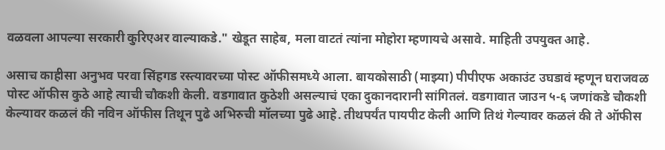वळवला आपल्या सरकारी कुरिएअर वाल्याकडे." खेडूत साहेब, मला वाटतं त्यांना मोहोरा म्हणायचे असावे. माहिती उपयुक्त आहे.

असाच काहीसा अनुभव परवा सिंहगड रस्त्यावरच्या पोस्ट ऑफीसमध्ये आला. बायकोसाठी (माझ्या) पीपीएफ अकाउंट उघडावं म्हणून घराजवळ पोस्ट ऑफीस कुठे आहे त्याची चौकशी केली. वडगावात कुठेशी असल्याचं एका दुकानदारानी सांगितलं. वडगावात जाउन ५-६ जणांकडे चौकशी केल्यावर कळलं की नविन ऑफीस तिथून पुढे अभिरुची मॉलच्या पुढे आहे. तीथपर्यंत पायपीट केली आणि तिथं गेल्यावर कळलं की ते ऑफीस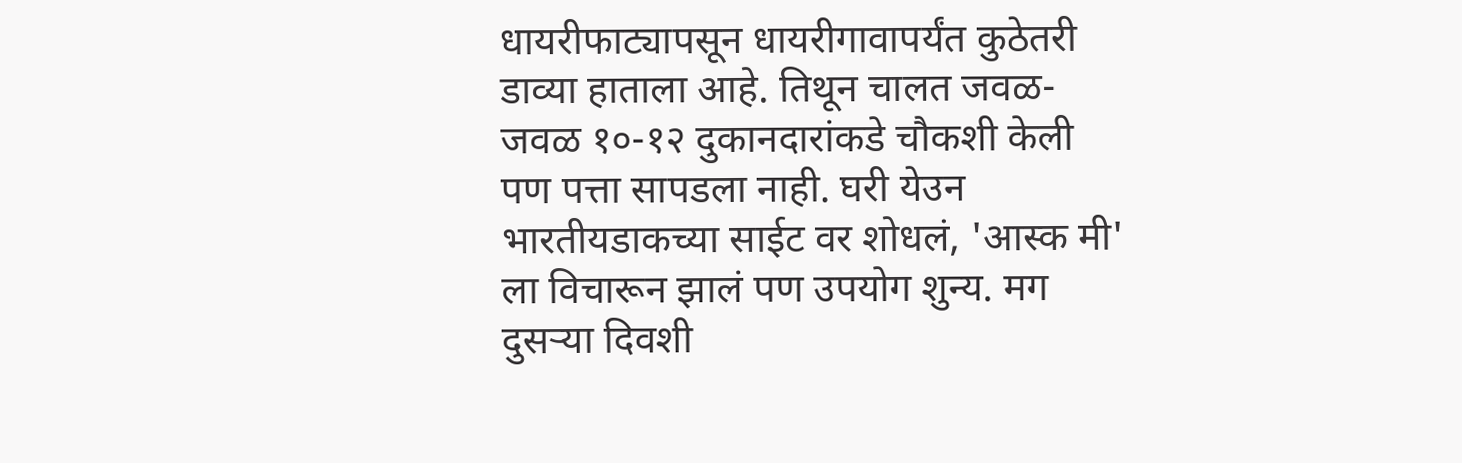धायरीफाट्यापसून धायरीगावापर्यंत कुठेतरी डाव्या हाताला आहे. तिथून चालत जवळ-जवळ १०-१२ दुकानदारांकडे चौकशी केली पण पत्ता सापडला नाही. घरी येउन भारतीयडाकच्या साईट वर शोधलं, 'आस्क मी' ला विचारून झालं पण उपयोग शुन्य. मग दुसर्‍या दिवशी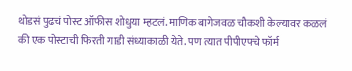थोडसं पुढचं पोस्ट ऑफीस शोधुया म्हटलं. माणिक बागेजवळ चौकशी केल्यावर कळलं की एक पोस्टाची फिरती गाडी संध्याकाळी येते. पण त्यात पीपीएफ्चे फॉर्म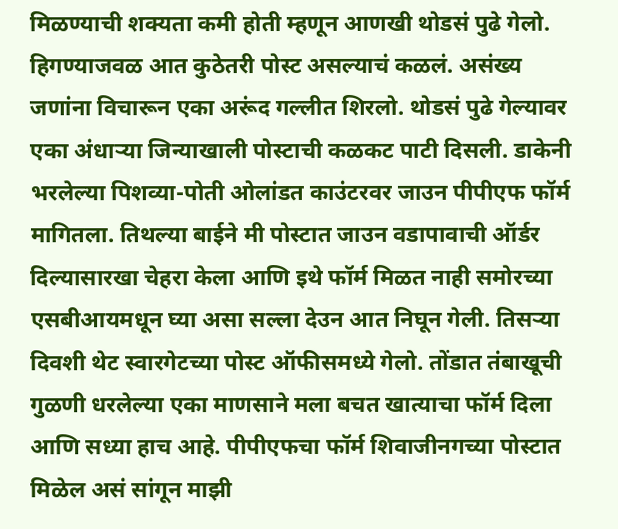मिळण्याची शक्यता कमी होती म्हणून आणखी थोडसं पुढे गेलो. हिगण्याजवळ आत कुठेतरी पोस्ट असल्याचं कळलं. असंख्य जणांना विचारून एका अरूंद गल्लीत शिरलो. थोडसं पुढे गेल्यावर एका अंधार्‍या जिन्याखाली पोस्टाची कळकट पाटी दिसली. डाकेनी भरलेल्या पिशव्या-पोती ओलांडत काउंटरवर जाउन पीपीएफ फॉर्म मागितला. तिथल्या बाईने मी पोस्टात जाउन वडापावाची ऑर्डर दिल्यासारखा चेहरा केला आणि इथे फॉर्म मिळत नाही समोरच्या एसबीआयमधून घ्या असा सल्ला देउन आत निघून गेली. तिसर्‍या दिवशी थेट स्वारगेटच्या पोस्ट ऑफीसमध्ये गेलो. तोंडात तंबाखूची गुळणी धरलेल्या एका माणसाने मला बचत खात्याचा फॉर्म दिला आणि सध्या हाच आहे. पीपीएफचा फॉर्म शिवाजीनगच्या पोस्टात मिळेल असं सांगून माझी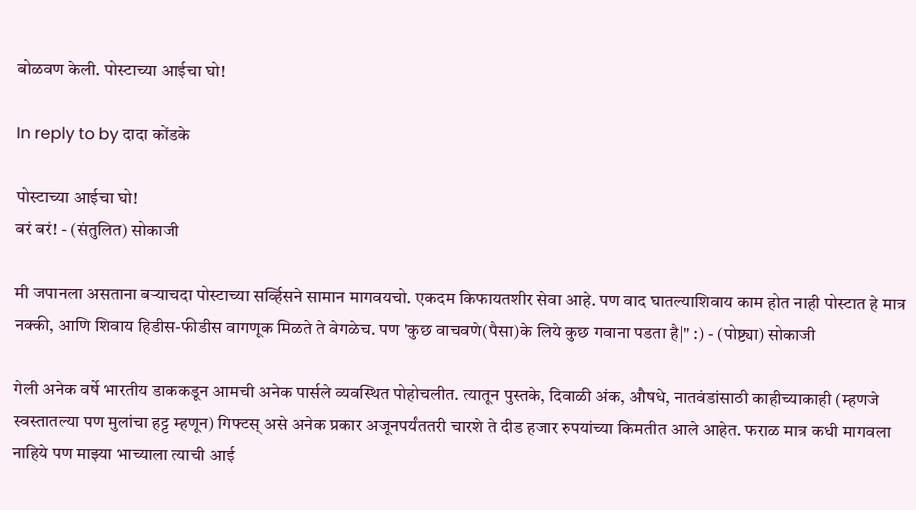बोळवण केली. पोस्टाच्या आईचा घो!

In reply to by दादा कोंडके

पोस्टाच्या आईचा घो!
बरं बरं! - (संतुलित) सोकाजी

मी जपानला असताना बर्‍याचदा पोस्टाच्या सर्व्हिसने सामान मागवयचो. एकदम किफायतशीर सेवा आहे. पण वाद घातल्याशिवाय काम होत नाही पोस्टात हे मात्र नक्की, आणि शिवाय हिडीस-फीडीस वागणूक मिळते ते वेगळेच. पण 'कुछ वाचवणे(पैसा)के लिये कुछ गवाना पडता है|" :) - (पोष्ट्या) सोकाजी

गेली अनेक वर्षे भारतीय डाककडून आमची अनेक पार्सले व्यवस्थित पोहोचलीत. त्यातून पुस्तके, दिवाळी अंक, औषधे, नातवंडांसाठी काहीच्याकाही (म्हणजे स्वस्तातल्या पण मुलांचा हट्ट म्हणून) गिफ्टस् असे अनेक प्रकार अजूनपर्यंततरी चारशे ते दीड हजार रुपयांच्या किमतीत आले आहेत. फराळ मात्र कधी मागवला नाहिये पण माझ्या भाच्याला त्याची आई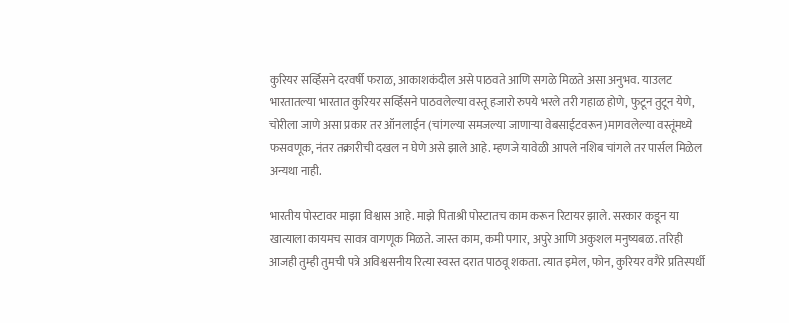कुरियर सर्व्हिसने दरवर्षी फराळ, आकाशकंदील असे पाठवते आणि सगळे मिळते असा अनुभव. याउलट भारतातल्या भारतात कुरियर सर्व्हिसने पाठवलेल्या वस्तू हजारो रुपये भरले तरी गहाळ होणे, फुटून तुटून येणे, चोरीला जाणे असा प्रकार तर ऑनलाईन (चांगल्या समजल्या जाणार्‍या वेबसाईटवरून)मागवलेल्या वस्तूंमध्ये फसवणूक, नंतर तक्रारीची दखल न घेणे असे झाले आहे. म्हणजे यावेळी आपले नशिब चांगले तर पार्सल मिळेल अन्यथा नाही.

भारतीय पोस्टावर माझा विश्वास आहे. माझे पिताश्री पोस्टातच काम करून रिटायर झाले. सरकार कडून या खात्याला कायमच सावत्र वागणूक मिळते. जास्त काम, कमी पगार, अपुरे आणि अकुशल मनुष्यबळ. तरिही आजही तुम्ही तुमची पत्रे अविश्वसनीय रित्या स्वस्त दरात पाठवू शकता. त्यात इमेल, फोन, कुरियर वगैरे प्रतिस्पर्धी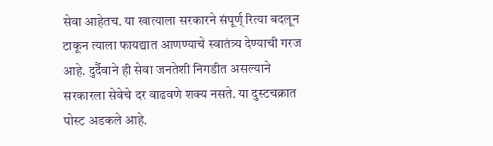सेवा आहेतच. या खात्याला सरकारने संपूर्ण् रित्या बदलून टाकून त्याला फायद्यात आणण्याचे स्वातंत्र्य देण्याची गरज आहे. दुर्दैवाने ही सेवा जनतेशी निगडीत असल्याने सरकारला सेवेचे दर वाढवणे शक्य नसते. या दुस्टचक्रात पोस्ट अडकले आहे.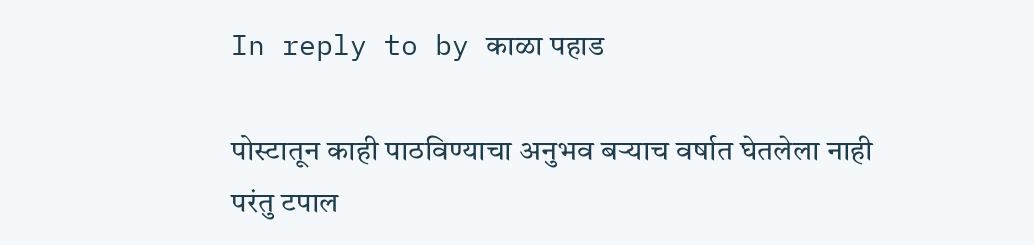In reply to by काळा पहाड

पोस्टातून काही पाठविण्याचा अनुभव बर्‍याच वर्षात घेतलेला नाही परंतु टपाल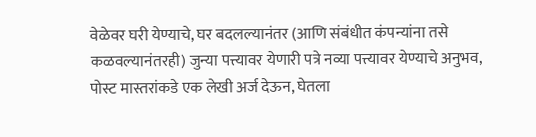वेळेवर घरी येण्याचे, घर बदलल्यानंतर (आणि संबंधीत कंपन्यांना तसे कळवल्यानंतरही) जुन्या पत्त्यावर येणारी पत्रे नव्या पत्त्यावर येण्याचे अनुभव, पोस्ट मास्तरांकडे एक लेखी अर्ज देऊन, घेतला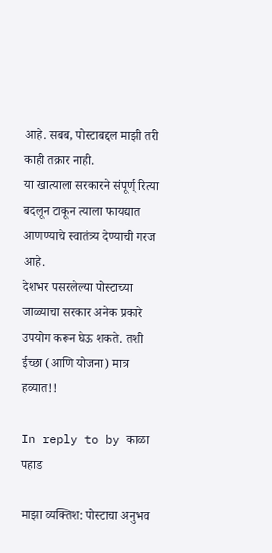आहे. सबब, पोस्टाबद्दल माझी तरी काही तक्रार नाही.
या खात्याला सरकारने संपूर्ण् रित्या बदलून टाकून त्याला फायद्यात आणण्याचे स्वातंत्र्य देण्याची गरज आहे.
देशभर पसरलेल्या पोस्टाच्या जाळ्याचा सरकार अनेक प्रकारे उपयोग करून घेऊ शकते. तशी ईच्छा (आणि योजना) मात्र हव्यात!!

In reply to by काळा पहाड

माझा व्यक्तिश: पोस्टाचा अनुभव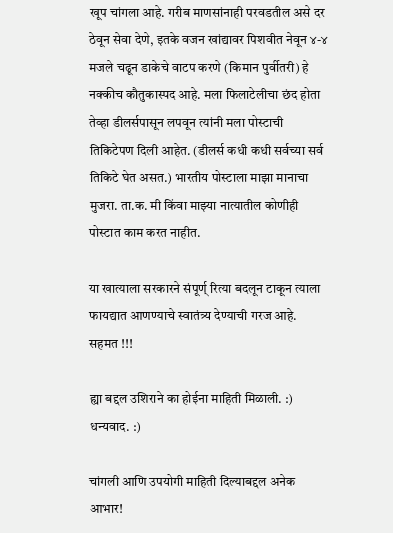खूप चांगला आहे. गरीब माणसांनाही परवडतील असे दर ठेवून सेवा देणे, इतके वजन खांद्यावर पिशवीत नेवून ४-४ मजले चढून डाकेचे वाटप करणे (किमान पुर्वीतरी) हे नक्कीच कौतुकास्पद आहे. मला फिलाटेलीचा छंद होता तेव्हा डीलर्सपासून लपवून त्यांनी मला पोस्टाची तिकिटेपण दिली आहेत. (डीलर्स कधी कधी सर्वच्या सर्व तिकिटे घेत असत.) भारतीय पोस्टाला माझा मानाचा मुजरा. ता.क. मी किंवा माझ्या नात्यातील कोणीही पोस्टात काम करत नाहीत.

या खात्याला सरकारने संपूर्ण् रित्या बदलून टाकून त्याला फायद्यात आणण्याचे स्वातंत्र्य देण्याची गरज आहे.
सहमत !!!

ह्या बद्दल उशिराने का होईना माहिती मिळाली. :) धन्यवाद. :)

चांगली आणि उपयोगी माहिती दिल्याबद्दल अनेक आभार!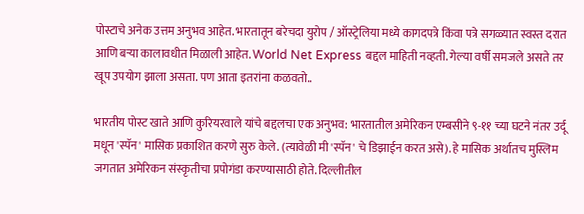पोस्टाचे अनेक उत्तम अनुभव आहेत. भारतातून बरेचदा युरोप / ऑस्ट्रेलिया मध्ये कागदपत्रे किंवा पत्रे सगळ्यात स्वस्त दरात आणि बर्‍या कालावधीत मिळाली आहेत. World Net Express बद्दल माहिती नव्हती. गेल्या वर्षी समजले असते तर खूप उपयोग झाला असता. पण आता इतरांना कळवतो..

भारतीय पोस्ट खाते आणि कुरियरवाले यांचे बद्दलचा एक अनुभव: भारतातील अमेरिकन एम्बसीने ९-११ च्या घटने नंतर उर्दू मधून 'स्पॅन' मासिक प्रकाशित करणे सुरु केले. (त्यावेळी मी 'स्पॅन' चे डिझाईन करत असे). हे मासिक अर्थातच मुस्लिम जगतात अमेरिकन संस्कृतीचा प्रपोगंडा करण्यासाठी होते. दिल्लीतील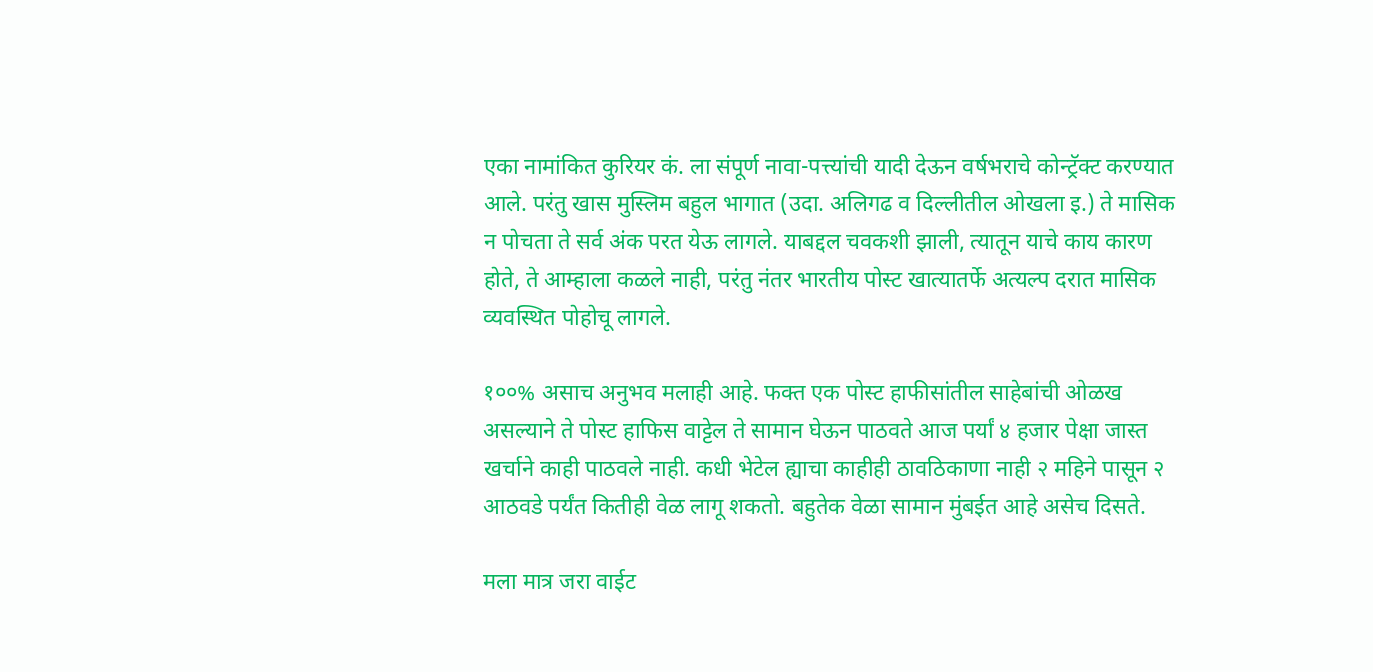एका नामांकित कुरियर कं. ला संपूर्ण नावा-पत्त्यांची यादी देऊन वर्षभराचे कोन्ट्रॅक्ट करण्यात आले. परंतु खास मुस्लिम बहुल भागात (उदा. अलिगढ व दिल्लीतील ओखला इ.) ते मासिक न पोचता ते सर्व अंक परत येऊ लागले. याबद्दल चवकशी झाली, त्यातून याचे काय कारण होते, ते आम्हाला कळले नाही, परंतु नंतर भारतीय पोस्ट खात्यातर्फे अत्यल्प दरात मासिक व्यवस्थित पोहोचू लागले.

१००% असाच अनुभव मलाही आहे. फक्त एक पोस्ट हाफीसांतील साहेबांची ओळख असल्याने ते पोस्ट हाफिस वाट्टेल ते सामान घेऊन पाठवते आज पर्यां ४ हजार पेक्षा जास्त खर्चाने काही पाठवले नाही. कधी भेटेल ह्याचा काहीही ठावठिकाणा नाही २ महिने पासून २ आठवडे पर्यंत कितीही वेळ लागू शकतो. बहुतेक वेळा सामान मुंबईत आहे असेच दिसते.

मला मात्र जरा वाईट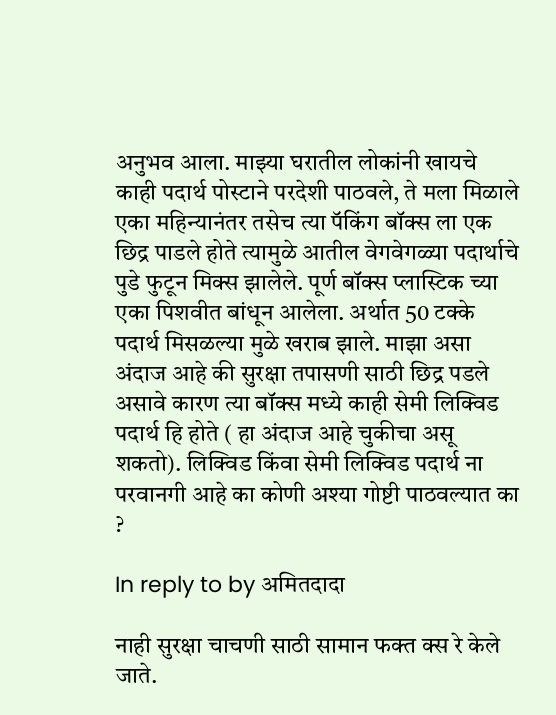अनुभव आला. माझ्या घरातील लोकांनी खायचे काही पदार्थ पोस्टाने परदेशी पाठवले, ते मला मिळाले एका महिन्यानंतर तसेच त्या पॅकिंग बॉक्स ला एक छिद्र पाडले होते त्यामुळे आतील वेगवेगळ्या पदार्थाचे पुडे फुटून मिक्स झालेले. पूर्ण बॉक्स प्लास्टिक च्या एका पिशवीत बांधून आलेला. अर्थात 50 टक्के पदार्थ मिसळल्या मुळे खराब झाले. माझा असा अंदाज आहे की सुरक्षा तपासणी साठी छिद्र पडले असावे कारण त्या बॉक्स मध्ये काही सेमी लिक्विड पदार्थ हि होते ( हा अंदाज आहे चुकीचा असू शकतो). लिक्विड किंवा सेमी लिक्विड पदार्थ ना परवानगी आहे का कोणी अश्या गोष्टी पाठवल्यात का ?

In reply to by अमितदादा

नाही सुरक्षा चाचणी साठी सामान फक्त क्स रे केले जाते.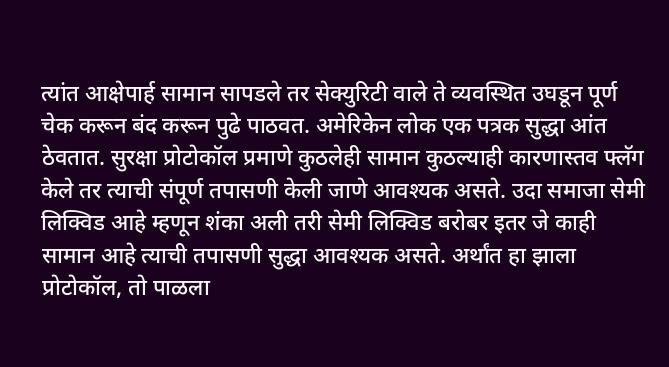त्यांत आक्षेपार्ह सामान सापडले तर सेक्युरिटी वाले ते व्यवस्थित उघडून पूर्ण चेक करून बंद करून पुढे पाठवत. अमेरिकेन लोक एक पत्रक सुद्धा आंत ठेवतात. सुरक्षा प्रोटोकॉल प्रमाणे कुठलेही सामान कुठल्याही कारणास्तव फ्लॅग केले तर त्याची संपूर्ण तपासणी केली जाणे आवश्यक असते. उदा समाजा सेमी लिक्विड आहे म्हणून शंका अली तरी सेमी लिक्विड बरोबर इतर जे काही सामान आहे त्याची तपासणी सुद्धा आवश्यक असते. अर्थांत हा झाला प्रोटोकॉल, तो पाळला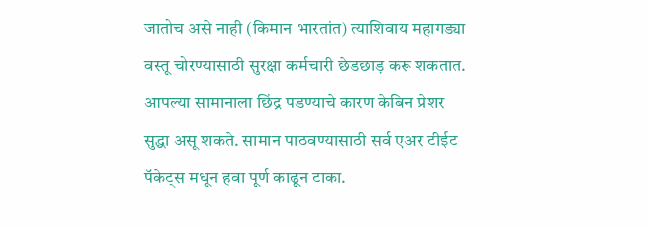जातोच असे नाही (किमान भारतांत) त्याशिवाय महागड्या वस्तू चोरण्यासाठी सुरक्षा कर्मचारी छेडछाड़ करू शकतात. आपल्या सामानाला छिंद्र पडण्याचे कारण केबिन प्रेशर सुद्धा असू शकते. सामान पाठवण्यासाठी सर्व एअर टीईट पॅकेट्स मधून हवा पूर्ण काढून टाका.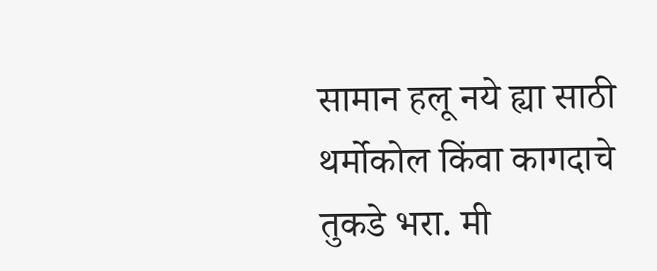सामान हलू नये ह्या साठी थर्मोकोल किंवा कागदाचे तुकडे भरा. मी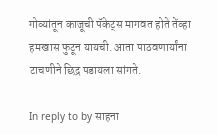गोव्यांतून काजूची पॅकेट्स मागवत होते तेंव्हा हमखास फुटून यायची. आता पाठवणार्यांना टाचणीने छिद्र पडायला सांगते.

In reply to by साहना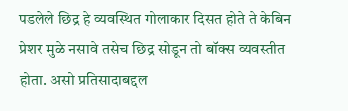पडलेले छिद्र हे व्यवस्थित गोलाकार दिसत होते ते केबिन प्रेशर मुळे नसावे तसेच छिद्र सोडून तो बॉक्स व्यवस्तीत होता. असो प्रतिसादाबद्दल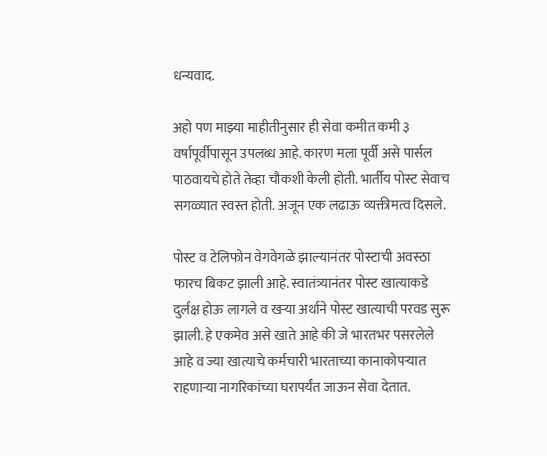धन्यवाद.

अहो पण माझ्या माहीतीनुसार ही सेवा कमीत कमी ३ वर्षापूर्वीपासून उपलब्ध आहे. कारण मला पूर्वी असे पार्सल पाठवायचे होते तेव्हा चौकशी केली होती. भार्तीय पोस्ट सेवाच सगळ्यात स्वस्त होती. अजून एक लढाऊ व्यक्तीमत्व दिसले.

पोस्ट व टेलिफोन वेगवेगळे झाल्यानंतर पोस्टाची अवस्ठा फारच बिकट झाली आहे. स्वातंत्र्यानंतर पोस्ट खात्याकडे दुर्लक्ष होऊ लागले व खर्‍या अर्थाने पोस्ट खात्याची परवड सुरू झाली. हे एकमेव असे खाते आहे की जे भारतभर पसरलेले आहे व ज्या खात्याचे कर्मचारी भारताच्या कानाकोपर्‍यात राहणार्‍या नागरिकांच्या घरापर्यंत जाऊन सेवा देतात.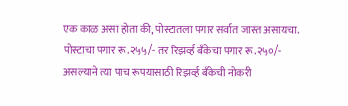एक काळ असा होता की, पोस्टातला पगार सर्वात जास्त असायचा. पोस्टाचा पगार रू.२५५/- तर रिझर्व्ह बँकेचा पगार रू.२५०/- असल्याने त्या पाच रूपयासाठी रिझर्व्ह बँकेची नोकरी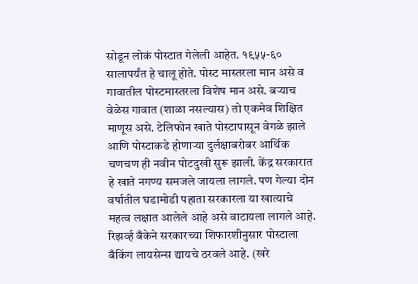सोडून लोकं पोस्टात गेलेली आहेत. १९५५-६० सालापर्यंत हे चालू होते. पोस्ट मास्तरला मान असे व गावातील पोस्टमास्तरला विशेष मान असे. बर्‍याच वेळेस गावात (शाळा नसल्यास) तो एकमेव शिक्षित माणूस असे. टेलिफोन खाते पोस्टापासून वेगळे झाले आणि पोस्टाकडे होणार्‍या दुर्लक्षाबरोबर आर्थिक चणचण ही नवीन पोटदुखी सुरू झाली. केंद्र सरकारात हे खाते नगण्य समजले जायला लागले. पण गेल्या दोन वर्षातील घडामोडी पहाता सरकारला या खात्याचे महत्व लक्षात आलेले आहे असे वाटायला लागले आहे. रिझर्व्ह बँकेने सरकारच्या शिफारशीनुसार पोस्टाला बँकिंग लायसेन्स द्यायचे ठरवले आहे. (खरे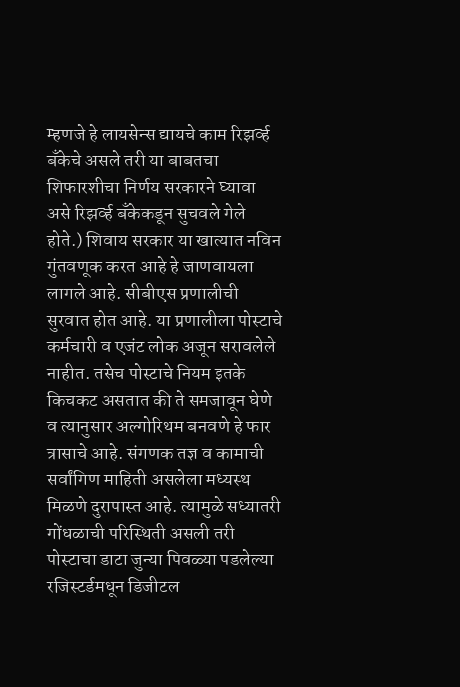म्हणजे हे लायसेन्स द्यायचे काम रिझर्व्ह बँकेचे असले तरी या बाबतचा शिफारशीचा निर्णय सरकारने घ्यावा असे रिझर्व्ह बँकेकडून सुचवले गेले होते.) शिवाय सरकार या खात्यात नविन गुंतवणूक करत आहे हे जाणवायला लागले आहे. सीबीएस प्रणालीची सुरवात होत आहे. या प्रणालीला पोस्टाचे कर्मचारी व एजंट लोक अजून सरावलेले नाहीत. तसेच पोस्टाचे नियम इतके किचकट असतात की ते समजावून घेणे व त्यानुसार अल्गोरिथम बनवणे हे फार त्रासाचे आहे. संगणक तज्ञ व कामाची सर्वांगिण माहिती असलेला मध्यस्थ मिळणे दुरापास्त आहे. त्यामुळे सध्यातरी गोंधळाची परिस्थिती असली तरी पोस्टाचा डाटा जुन्या पिवळ्या पडलेल्या रजिस्टर्डमधून डिजीटल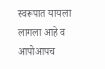स्वरूपात यायला लागला आहे व आपोआपच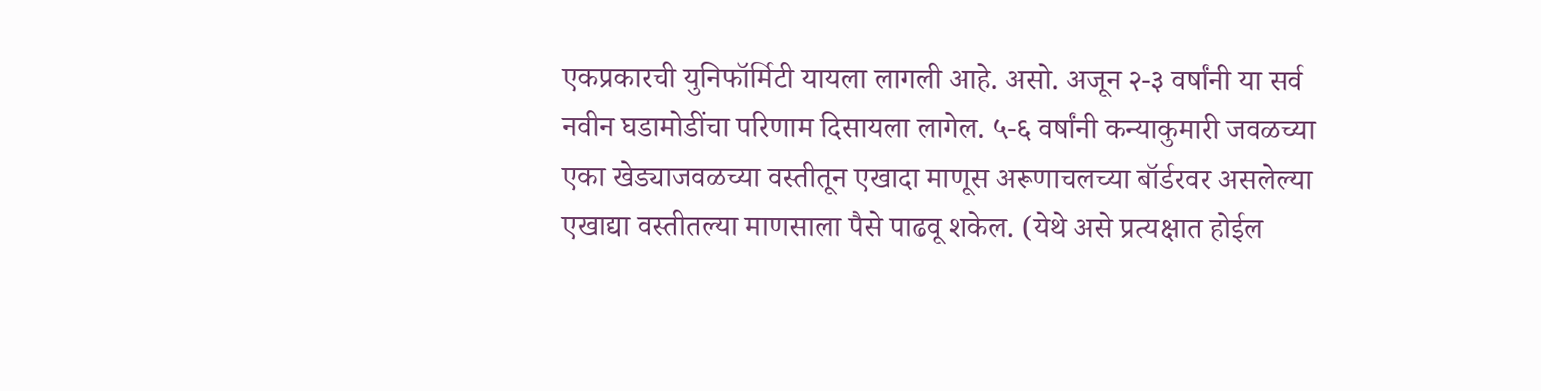एकप्रकारची युनिफॉर्मिटी यायला लागली आहे. असो. अजून २-३ वर्षांनी या सर्व नवीन घडामोडींचा परिणाम दिसायला लागेल. ५-६ वर्षांनी कन्याकुमारी जवळच्या एका खेड्याजवळच्या वस्तीतून एखादा माणूस अरूणाचलच्या बॉर्डरवर असलेल्या एखाद्या वस्तीतल्या माणसाला पैसे पाढवू शकेल. (येथे असे प्रत्यक्षात होईल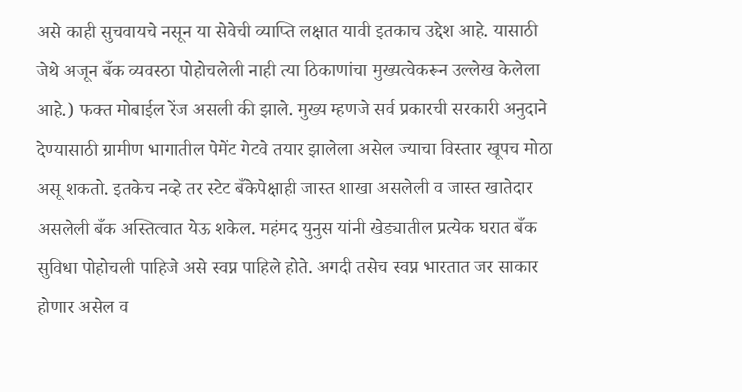असे काही सुचवायचे नसून या सेवेची व्याप्ति लक्षात यावी इतकाच उद्देश आहे. यासाठी जेथे अजून बँक व्यवस्ठा पोहोचलेली नाही त्या ठिकाणांचा मुख्यत्वेकरून उल्लेख केलेला आहे.) फक्त मोबाईल रेंज असली की झाले. मुख्य म्हणजे सर्व प्रकारची सरकारी अनुदाने देण्यासाठी ग्रामीण भागातील पेमेंट गेटवे तयार झालेला असेल ज्याचा विस्तार खूपच मोठा असू शकतो. इतकेच नव्हे तर स्टेट बँकेपेक्षाही जास्त शाखा असलेली व जास्त खातेदार असलेली बँक अस्तित्वात येऊ शकेल. महंमद युनुस यांनी खेड्यातील प्रत्येक घरात बँक सुविधा पोहोचली पाहिजे असे स्वप्न पाहिले होते. अगदी तसेच स्वप्न भारतात जर साकार होणार असेल व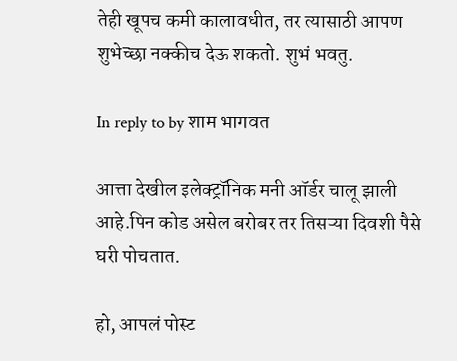तेही खूपच कमी कालावधीत, तर त्यासाठी आपण शुभेच्छा नक्कीच देऊ शकतो. शुभं भवतु.

In reply to by शाम भागवत

आत्ता देखील इलेक्ट्रॉनिक मनी ऑर्डर चालू झाली आहे.पिन कोड असेल बरोबर तर तिसऱ्या दिवशी पैसे घरी पोचतात.

हो, आपलं पोस्ट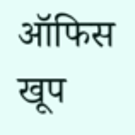ऑफिस खूप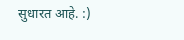सुधारत आहे. :)